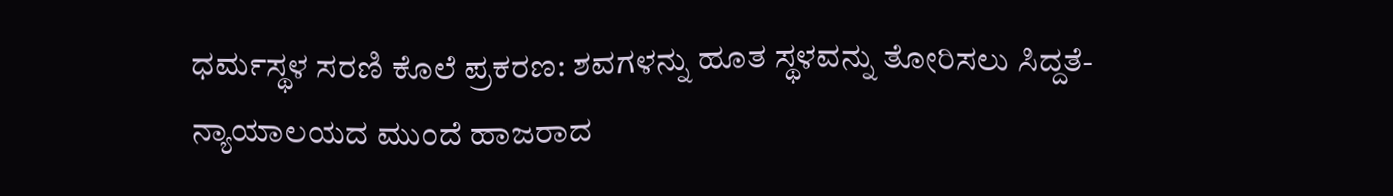ಧರ್ಮಸ್ಥಳ ಸರಣಿ ಕೊಲೆ ಪ್ರಕರಣ: ಶವಗಳನ್ನು ಹೂತ ಸ್ಥಳವನ್ನು ತೋರಿಸಲು ಸಿದ್ದತೆ- ನ್ಯಾಯಾಲಯದ ಮುಂದೆ ಹಾಜರಾದ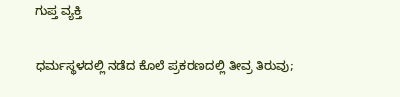ಗುಪ್ತ ವ್ಯಕ್ತಿ

ಧರ್ಮಸ್ಥಳದಲ್ಲಿ ನಡೆದ ಕೊಲೆ ಪ್ರಕರಣದಲ್ಲಿ ತೀವ್ರ ತಿರುವು;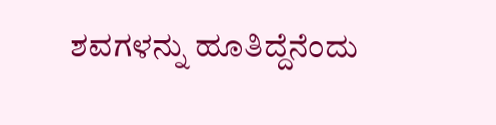ಶವಗಳನ್ನು ಹೂತಿದ್ದೆನೆಂದು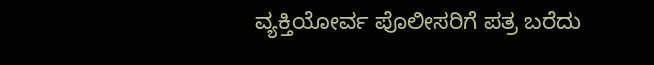ವ್ಯಕ್ತಿಯೋರ್ವ ಪೊಲೀಸರಿಗೆ ಪತ್ರ ಬರೆದು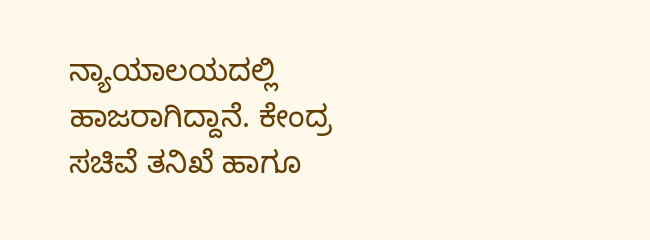ನ್ಯಾಯಾಲಯದಲ್ಲಿ ಹಾಜರಾಗಿದ್ದಾನೆ. ಕೇಂದ್ರ ಸಚಿವೆ ತನಿಖೆ ಹಾಗೂ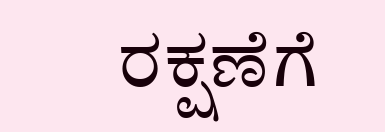ರಕ್ಷಣೆಗೆ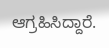ಆಗ್ರಹಿಸಿದ್ದಾರೆ.